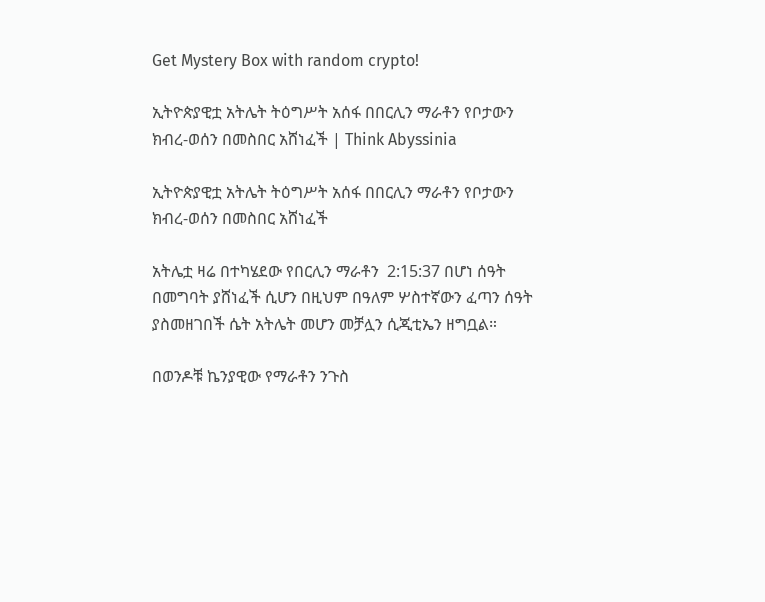Get Mystery Box with random crypto!

ኢትዮጵያዊቷ አትሌት ትዕግሥት አሰፋ በበርሊን ማራቶን የቦታውን ክብረ-ወሰን በመስበር አሸነፈች | Think Abyssinia

ኢትዮጵያዊቷ አትሌት ትዕግሥት አሰፋ በበርሊን ማራቶን የቦታውን ክብረ-ወሰን በመስበር አሸነፈች

አትሌቷ ዛሬ በተካሄደው የበርሊን ማራቶን  2:15:37 በሆነ ሰዓት በመግባት ያሸነፈች ሲሆን በዚህም በዓለም ሦስተኛውን ፈጣን ሰዓት ያስመዘገበች ሴት አትሌት መሆን መቻሏን ሲጂቲኤን ዘግቧል።

በወንዶቹ ኬንያዊው የማራቶን ንጉስ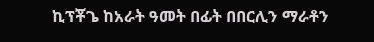ኪፕቾጌ ከአራት ዓመት በፊት በበርሊን ማራቶን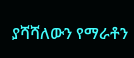ያሻሻለውን የማራቶን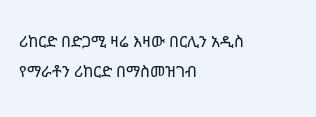ሪከርድ በድጋሚ ዛሬ እዛው በርሊን አዲስ የማራቶን ሪከርድ በማስመዝገብ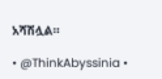አሻሽሏል።

• @ThinkAbyssinia •